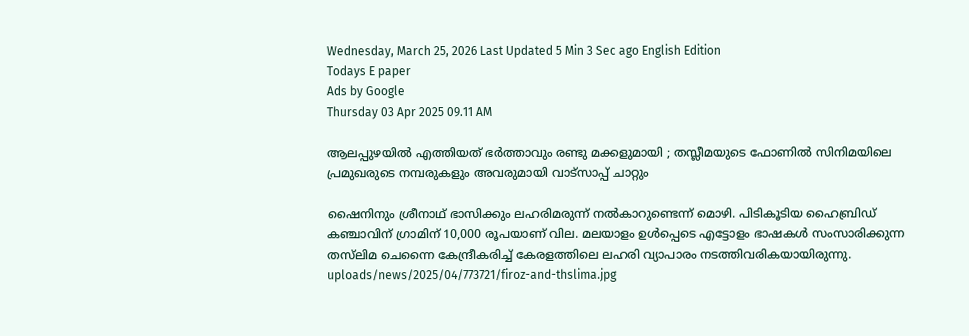Wednesday, March 25, 2026 Last Updated 5 Min 3 Sec ago English Edition
Todays E paper
Ads by Google
Thursday 03 Apr 2025 09.11 AM

ആലപ്പുഴയില്‍ എത്തിയത് ഭര്‍ത്താവും രണ്ടു മക്കളുമായി ; തസ്ലീമയുടെ ഫോണില്‍ സിനിമയിലെ പ്രമുഖരുടെ നമ്പരുകളും അവരുമായി വാട്‌സാപ്പ് ചാറ്റും

ഷൈനിനും ശ്രീനാഥ് ഭാസിക്കും ലഹരിമരുന്ന് നല്‍കാറുണ്ടെന്ന് മൊഴി. പിടികൂടിയ ഹൈബ്രിഡ് കഞ്ചാവിന് ഗ്രാമിന് 10,000 രൂപയാണ് വില. മലയാളം ഉള്‍പ്പെടെ എട്ടോളം ഭാഷകള്‍ സംസാരിക്കുന്ന തസ്‌ലിമ ചെന്നൈ കേന്ദ്രീകരിച്ച് കേരളത്തിലെ ലഹരി വ്യാപാരം നടത്തിവരികയായിരുന്നു.
uploads/news/2025/04/773721/firoz-and-thslima.jpg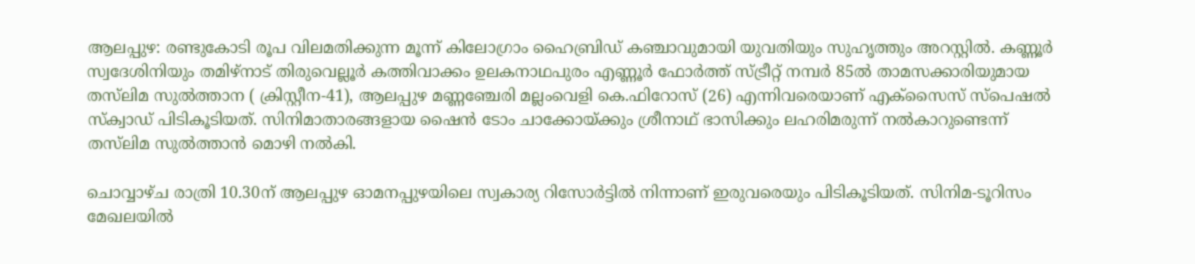ആലപ്പുഴ: രണ്ടുകോടി രൂപ വിലമതിക്കുന്ന മൂന്ന് കിലോഗ്രാം ഹൈബ്രിഡ് കഞ്ചാവുമായി യുവതിയും സുഹൃത്തും അറസ്റ്റില്‍. കണ്ണൂര്‍ സ്വദേശിനിയും തമിഴ്‌നാട് തിരുവെല്ലൂര്‍ കത്തിവാക്കം ഉലകനാഥപുരം എണ്ണൂര്‍ ഫോര്‍ത്ത് സ്ട്രീറ്റ് നമ്പര്‍ 85ല്‍ താമസക്കാരിയുമായ തസ്‌ലിമ സുല്‍ത്താന ( ക്രിസ്റ്റീന-41), ആലപ്പുഴ മണ്ണഞ്ചേരി മല്ലംവെളി കെ.ഫിറോസ് (26) എന്നിവരെയാണ് എക്‌സൈസ് സ്‌പെഷല്‍ സ്‌ക്വാഡ് പിടികൂടിയത്. സിനിമാതാരങ്ങളായ ഷൈന്‍ ടോം ചാക്കോയ്ക്കും ശ്രീനാഥ് ഭാസിക്കും ലഹരിമരുന്ന് നല്‍കാറുണ്ടെന്ന് തസ്‌ലിമ സുല്‍ത്താന്‍ മൊഴി നല്‍കി.

ചൊവ്വാഴ്ച രാത്രി 10.30ന് ആലപ്പുഴ ഓമനപ്പുഴയിലെ സ്വകാര്യ റിസോര്‍ട്ടില്‍ നിന്നാണ് ഇരുവരെയും പിടികൂടിയത്. സിനിമ-ടൂറിസം മേഖലയില്‍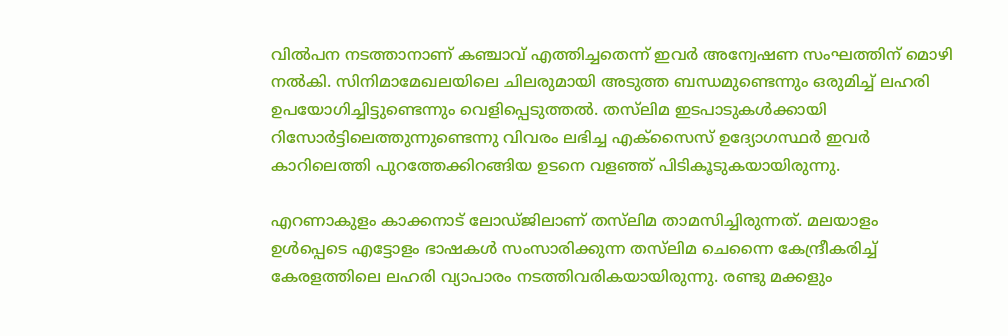വില്‍പന നടത്താനാണ് കഞ്ചാവ് എത്തിച്ചതെന്ന് ഇവര്‍ അന്വേഷണ സംഘത്തിന് മൊഴി നല്‍കി. സിനിമാമേഖലയിലെ ചിലരുമായി അടുത്ത ബന്ധമുണ്ടെന്നും ഒരുമിച്ച് ലഹരി ഉപയോഗിച്ചിട്ടുണ്ടെന്നും വെളിപ്പെടുത്തല്‍. തസ്‌ലിമ ഇടപാടുകള്‍ക്കായി റിസോര്‍ട്ടിലെത്തുന്നുണ്ടെന്നു വിവരം ലഭിച്ച എക്‌സൈസ് ഉദ്യോഗസ്ഥര്‍ ഇവര്‍ കാറിലെത്തി പുറത്തേക്കിറങ്ങിയ ഉടനെ വളഞ്ഞ് പിടികൂടുകയായിരുന്നു.

എറണാകുളം കാക്കനാട് ലോഡ്ജിലാണ് തസ്‌ലിമ താമസിച്ചിരുന്നത്. മലയാളം ഉള്‍പ്പെടെ എട്ടോളം ഭാഷകള്‍ സംസാരിക്കുന്ന തസ്‌ലിമ ചെന്നൈ കേന്ദ്രീകരിച്ച് കേരളത്തിലെ ലഹരി വ്യാപാരം നടത്തിവരികയായിരുന്നു. രണ്ടു മക്കളും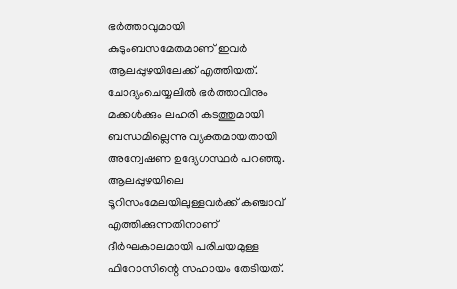ഭര്‍ത്താവുമായി കുടുംബസമേതമാണ് ഇവര്‍ ആലപ്പുഴയിലേക്ക് എത്തിയത്. ചോദ്യംചെയ്യലില്‍ ഭര്‍ത്താവിനും മക്കള്‍ക്കും ലഹരി കടത്തുമായി ബന്ധമില്ലെന്നു വ്യക്തമായതായി അന്വേഷണ ഉദ്യേഗസ്ഥര്‍ പറഞ്ഞു. ആലപ്പുഴയിലെ ടൂറിസംമേലയിലുള്ളവര്‍ക്ക് കഞ്ചാവ് എത്തിക്കുന്നതിനാണ് ദീര്‍ഘകാലമായി പരിചയമുള്ള ഫിറോസിന്റെ സഹായം തേടിയത്.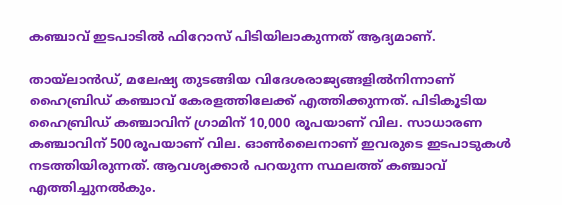കഞ്ചാവ് ഇടപാടില്‍ ഫിറോസ് പിടിയിലാകുന്നത് ആദ്യമാണ്.

തായ്‌ലാന്‍ഡ്, മലേഷ്യ തുടങ്ങിയ വിദേശരാജ്യങ്ങളില്‍നിന്നാണ് ഹൈബ്രിഡ് കഞ്ചാവ് കേരളത്തിലേക്ക് എത്തിക്കുന്നത്. പിടികൂടിയ ഹൈബ്രിഡ് കഞ്ചാവിന് ഗ്രാമിന് 10,000 രൂപയാണ് വില. സാധാരണ കഞ്ചാവിന് 500രൂപയാണ് വില. ഓണ്‍ലൈനാണ് ഇവരുടെ ഇടപാടുകള്‍ നടത്തിയിരുന്നത്. ആവശ്യക്കാര്‍ പറയുന്ന സ്ഥലത്ത് കഞ്ചാവ് എത്തിച്ചുനല്‍കും.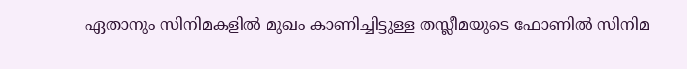ഏതാനും സിനിമകളില്‍ മുഖം കാണിച്ചിട്ടുള്ള തസ്ലീമയുടെ ഫോണില്‍ സിനിമ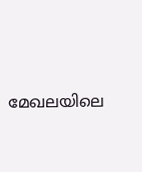മേഖലയിലെ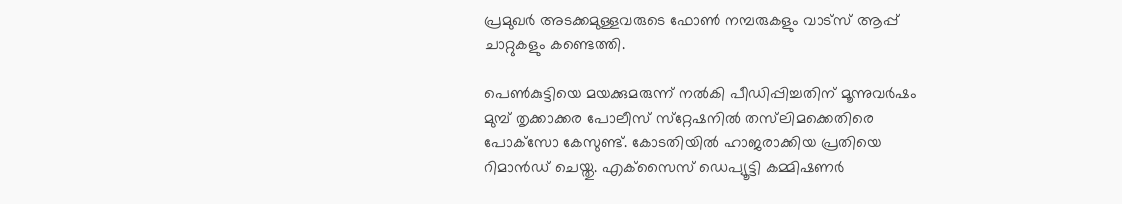പ്രമുഖര്‍ അടക്കമുള്ളവരുടെ ഫോണ്‍ നമ്പരുകളും വാട്‌സ് ആപ്പ് ചാറ്റുകളും കണ്ടെത്തി.

പെണ്‍കുട്ടിയെ മയക്കുമരുന്ന് നല്‍കി പീഡിപ്പിച്ചതിന് മൂന്നുവര്‍ഷം മുമ്പ് തൃക്കാക്കര പോലീസ് സ്‌റ്റേഷനില്‍ തസ്‌ലിമക്കെതിരെ പോക്‌സോ കേസുണ്ട്. കോടതിയില്‍ ഹാജരാക്കിയ പ്രതിയെ റിമാന്‍ഡ് ചെയ്തു. എക്‌സൈസ് ഡെപ്യൂട്ടി കമ്മിഷണര്‍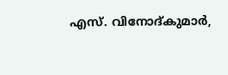എസ്. വിനോദ്കുമാര്‍,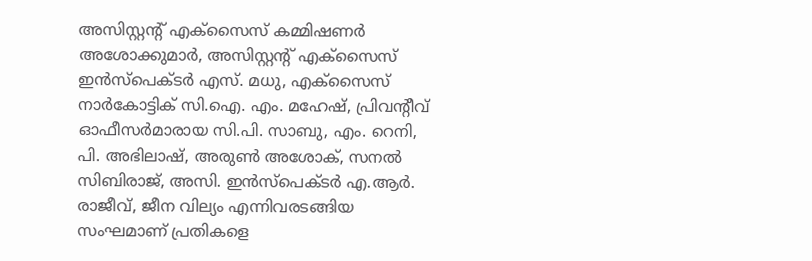അസിസ്റ്റന്റ് എക്‌സൈസ് കമ്മിഷണര്‍ അശോക്കുമാര്‍, അസിസ്റ്റന്റ് എക്‌സൈസ് ഇന്‍സ്‌പെക്ടര്‍ എസ്. മധു, എക്‌സൈസ് നാര്‍കോട്ടിക് സി.ഐ. എം. മഹേഷ്, പ്രിവന്റീവ് ഓഫീസര്‍മാരായ സി.പി. സാബു, എം. റെനി, പി. അഭിലാഷ്, അരുണ്‍ അശോക്, സനല്‍ സിബിരാജ്, അസി. ഇന്‍സ്‌പെക്ടര്‍ എ.ആര്‍. രാജീവ്, ജീന വില്യം എന്നിവരടങ്ങിയ സംഘമാണ് പ്രതികളെ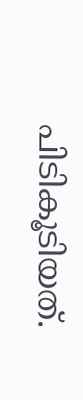പിടികൂടിയത്.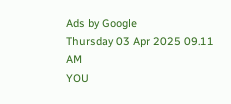Ads by Google
Thursday 03 Apr 2025 09.11 AM
YOU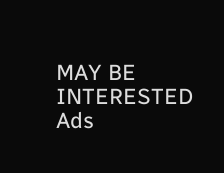MAY BE INTERESTED
Ads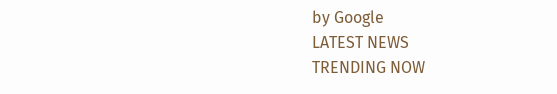by Google
LATEST NEWS
TRENDING NOW